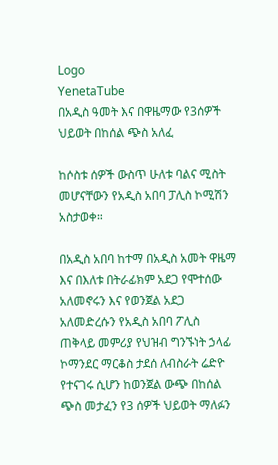Logo
YenetaTube
በአዲስ ዓመት እና በዋዜማው የ3ሰዎች ህይወት በከሰል ጭስ አለፈ

ከሶስቱ ሰዎች ውስጥ ሁለቱ ባልና ሚስት መሆናቸውን የአዲስ አበባ ፓሊስ ኮሚሽን አስታወቀ።

በአዲስ አበባ ከተማ በአዲስ አመት ዋዜማ እና በእለቱ በትራፊክም አደጋ የሞተሰው አለመኖሩን እና የወንጀል አደጋ አለመድረሱን የአዲስ አበባ ፖሊስ ጠቅላይ መምሪያ የህዝብ ግንኙነት ኃላፊ ኮማንደር ማርቆስ ታደሰ ለብስራት ሬድዮ የተናገሩ ሲሆን ከወንጀል ውጭ በከሰል ጭስ መታፈን የ3 ሰዎች ህይወት ማለፉን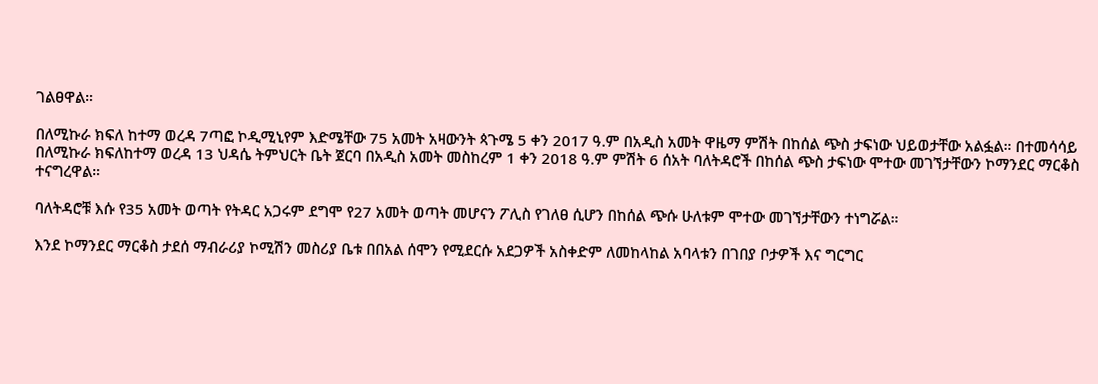ገልፀዋል።

በለሚኩራ ክፍለ ከተማ ወረዳ 7ጣፎ ኮዲሚኒየም እድሜቸው 75 አመት አዛውንት ጳጉሜ 5 ቀን 2017 ዓ.ም በአዲስ አመት ዋዜማ ምሽት በከሰል ጭስ ታፍነው ህይወታቸው አልፏል። በተመሳሳይ በለሚኩራ ክፍለከተማ ወረዳ 13 ህዳሴ ትምህርት ቤት ጀርባ በአዲስ አመት መስከረም 1 ቀን 2018 ዓ.ም ምሽት 6 ሰአት ባለትዳሮች በከሰል ጭስ ታፍነው ሞተው መገኘታቸውን ኮማንደር ማርቆስ ተናግረዋል።

ባለትዳሮቹ እሱ የ35 አመት ወጣት የትዳር አጋሩም ደግሞ የ27 አመት ወጣት መሆናን ፖሊስ የገለፀ ሲሆን በከሰል ጭሱ ሁለቱም ሞተው መገኘታቸውን ተነግሯል።

እንደ ኮማንደር ማርቆስ ታደሰ ማብራሪያ ኮሚሽን መስሪያ ቤቱ በበአል ሰሞን የሚደርሱ አደጋዎች አስቀድም ለመከላከል አባላቱን በገበያ ቦታዎች እና ግርግር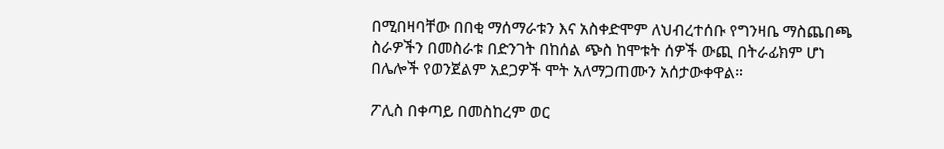በሚበዛባቸው በበቂ ማሰማራቱን እና አስቀድሞም ለህብረተሰቡ የግንዛቤ ማስጨበጫ ስራዎችን በመስራቱ በድንገት በከሰል ጭስ ከሞቱት ሰዎች ውጪ በትራፊክም ሆነ በሌሎች የወንጀልም አደጋዎች ሞት አለማጋጠሙን አሰታውቀዋል።

ፖሊስ በቀጣይ በመስከረም ወር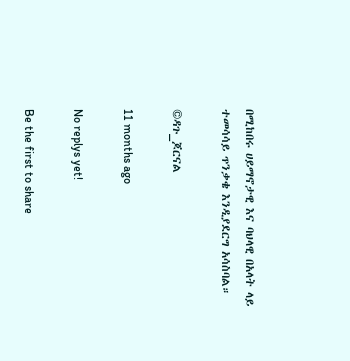በሚከበሩ ሀይማኖታዊ እና ባህላዊ በአላት ላይ ተመሳሳይ ጥንቃቄ እንዲያደርግ አሳስባል።

©ዳጉ_ጆርናል

11 months ago

No replys yet!

Be the first to share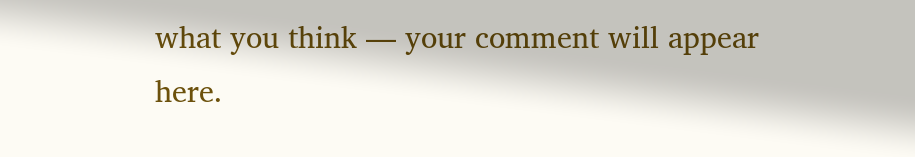what you think — your comment will appear here.